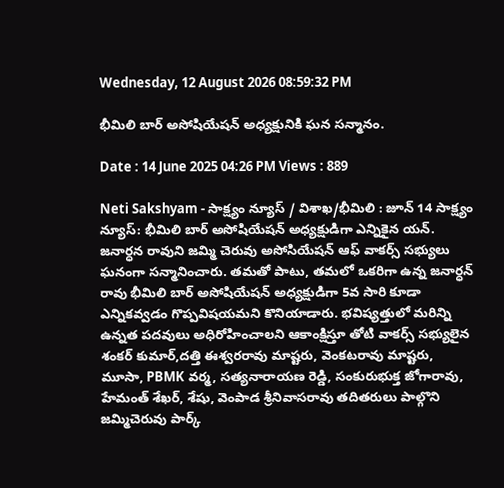Wednesday, 12 August 2026 08:59:32 PM

భీమిలి బార్ అసోషియేషన్ అధ్యక్షునికి ఘన సన్మానం.

Date : 14 June 2025 04:26 PM Views : 889

Neti Sakshyam - సాక్ష్యం న్యూస్ / విశాఖ/భీమిలి : జూన్ 14 సాక్ష్యం న్యూస్: భీమిలి బార్ అసోషియేషన్ అధ్యక్షుడిగా ఎన్నికైన యన్. జనార్ధన రావుని జమ్మి చెరువు అసోసియేషన్ ఆఫ్ వాకర్స్ సభ్యులు ఘనంగా సన్మానించారు. తమతో పాటు, తమలో ఒకరిగా ఉన్న జనార్ధన్ రావు భీమిలి బార్ అసోషియేషన్ అధ్యక్షుడిగా 5వ సారి కూడా ఎన్నికవ్వడం గొప్పవిషయమని కొనియాడారు. భవిష్యత్తులో మరిన్ని ఉన్నత పదవులు అధిరోహించాలని ఆకాంక్షిస్తూ తోటి వాకర్స్ సభ్యులైన శంకర్ కుమార్,దత్తి ఈశ్వరరావు మాష్టరు, వెంకటరావు మాష్టరు, మూసా, PBMK వర్మ, సత్యనారాయణ రెడ్డి, సంకురుభుక్త జోగారావు, హేమంత్ శేఖర్, శేషు, వెంపాడ శ్రీనివాసరావు తదితరులు పాల్గొని జమ్మిచెరువు పార్క్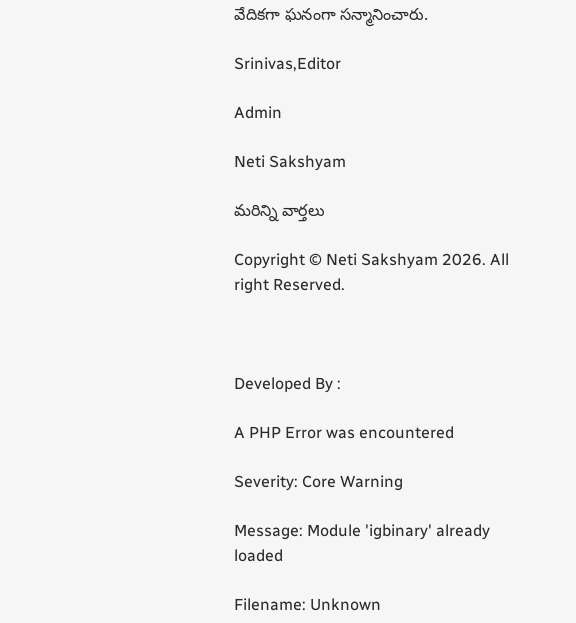వేదికగా ఘనంగా సన్మానించారు.

Srinivas,Editor

Admin

Neti Sakshyam

మరిన్ని వార్తలు

Copyright © Neti Sakshyam 2026. All right Reserved.



Developed By :

A PHP Error was encountered

Severity: Core Warning

Message: Module 'igbinary' already loaded

Filename: Unknown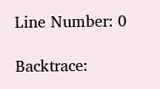Line Number: 0

Backtrace: